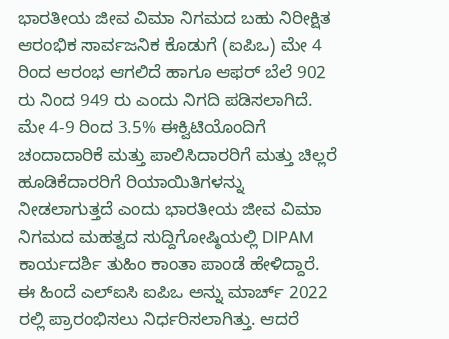ಭಾರತೀಯ ಜೀವ ವಿಮಾ ನಿಗಮದ ಬಹು ನಿರೀಕ್ಷಿತ ಆರಂಭಿಕ ಸಾರ್ವಜನಿಕ ಕೊಡುಗೆ (ಐಪಿಒ) ಮೇ 4 ರಿಂದ ಆರಂಭ ಆಗಲಿದೆ ಹಾಗೂ ಆಫರ್ ಬೆಲೆ 902 ರು ನಿಂದ 949 ರು ಎಂದು ನಿಗದಿ ಪಡಿಸಲಾಗಿದೆ.
ಮೇ 4-9 ರಿಂದ 3.5% ಈಕ್ವಿಟಿಯೊಂದಿಗೆ ಚಂದಾದಾರಿಕೆ ಮತ್ತು ಪಾಲಿಸಿದಾರರಿಗೆ ಮತ್ತು ಚಿಲ್ಲರೆ ಹೂಡಿಕೆದಾರರಿಗೆ ರಿಯಾಯಿತಿಗಳನ್ನು ನೀಡಲಾಗುತ್ತದೆ ಎಂದು ಭಾರತೀಯ ಜೀವ ವಿಮಾ ನಿಗಮದ ಮಹತ್ವದ ಸುದ್ದಿಗೋಷ್ಠಿಯಲ್ಲಿ DIPAM ಕಾರ್ಯದರ್ಶಿ ತುಹಿಂ ಕಾಂತಾ ಪಾಂಡೆ ಹೇಳಿದ್ದಾರೆ.
ಈ ಹಿಂದೆ ಎಲ್ಐಸಿ ಐಪಿಒ ಅನ್ನು ಮಾರ್ಚ್ 2022 ರಲ್ಲಿ ಪ್ರಾರಂಭಿಸಲು ನಿರ್ಧರಿಸಲಾಗಿತ್ತು. ಆದರೆ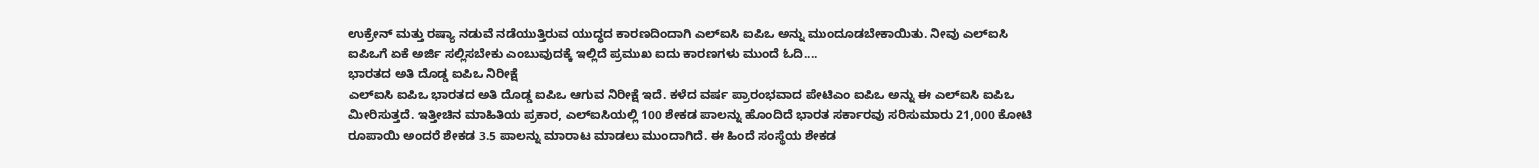ಉಕ್ರೇನ್ ಮತ್ತು ರಷ್ಯಾ ನಡುವೆ ನಡೆಯುತ್ತಿರುವ ಯುದ್ಧದ ಕಾರಣದಿಂದಾಗಿ ಎಲ್ಐಸಿ ಐಪಿಒ ಅನ್ನು ಮುಂದೂಡಬೇಕಾಯಿತು. ನೀವು ಎಲ್ಐಸಿ ಐಪಿಒಗೆ ಏಕೆ ಅರ್ಜಿ ಸಲ್ಲಿಸಬೇಕು ಎಂಬುವುದಕ್ಕೆ ಇಲ್ಲಿದೆ ಪ್ರಮುಖ ಐದು ಕಾರಣಗಳು ಮುಂದೆ ಓದಿ....
ಭಾರತದ ಅತಿ ದೊಡ್ಡ ಐಪಿಒ ನಿರೀಕ್ಷೆ
ಎಲ್ಐಸಿ ಐಪಿಒ ಭಾರತದ ಅತಿ ದೊಡ್ಡ ಐಪಿಒ ಆಗುವ ನಿರೀಕ್ಷೆ ಇದೆ. ಕಳೆದ ವರ್ಷ ಪ್ರಾರಂಭವಾದ ಪೇಟಿಎಂ ಐಪಿಒ ಅನ್ನು ಈ ಎಲ್ಐಸಿ ಐಪಿಒ ಮೀರಿಸುತ್ತದೆ. ಇತ್ತೀಚಿನ ಮಾಹಿತಿಯ ಪ್ರಕಾರ, ಎಲ್ಐಸಿಯಲ್ಲಿ 100 ಶೇಕಡ ಪಾಲನ್ನು ಹೊಂದಿದೆ ಭಾರತ ಸರ್ಕಾರವು ಸರಿಸುಮಾರು 21,000 ಕೋಟಿ ರೂಪಾಯಿ ಅಂದರೆ ಶೇಕಡ 3.5 ಪಾಲನ್ನು ಮಾರಾಟ ಮಾಡಲು ಮುಂದಾಗಿದೆ. ಈ ಹಿಂದೆ ಸಂಸ್ಥೆಯ ಶೇಕಡ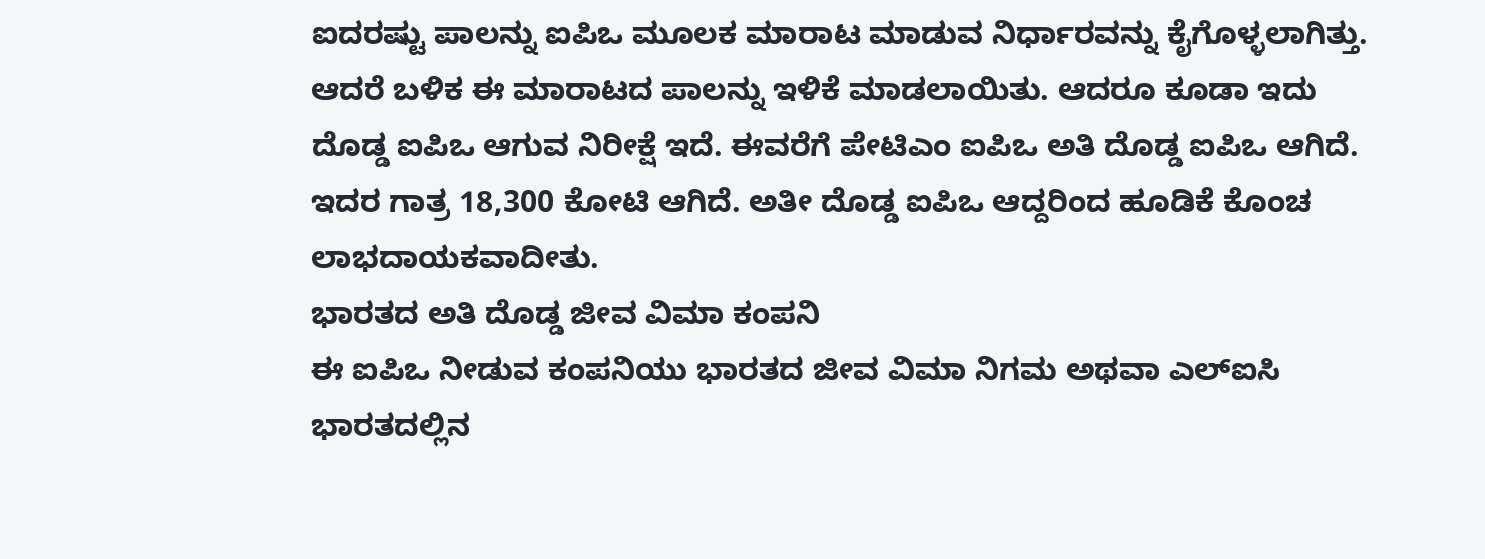ಐದರಷ್ಟು ಪಾಲನ್ನು ಐಪಿಒ ಮೂಲಕ ಮಾರಾಟ ಮಾಡುವ ನಿರ್ಧಾರವನ್ನು ಕೈಗೊಳ್ಳಲಾಗಿತ್ತು. ಆದರೆ ಬಳಿಕ ಈ ಮಾರಾಟದ ಪಾಲನ್ನು ಇಳಿಕೆ ಮಾಡಲಾಯಿತು. ಆದರೂ ಕೂಡಾ ಇದು ದೊಡ್ಡ ಐಪಿಒ ಆಗುವ ನಿರೀಕ್ಷೆ ಇದೆ. ಈವರೆಗೆ ಪೇಟಿಎಂ ಐಪಿಒ ಅತಿ ದೊಡ್ಡ ಐಪಿಒ ಆಗಿದೆ. ಇದರ ಗಾತ್ರ 18,300 ಕೋಟಿ ಆಗಿದೆ. ಅತೀ ದೊಡ್ಡ ಐಪಿಒ ಆದ್ದರಿಂದ ಹೂಡಿಕೆ ಕೊಂಚ ಲಾಭದಾಯಕವಾದೀತು.
ಭಾರತದ ಅತಿ ದೊಡ್ಡ ಜೀವ ವಿಮಾ ಕಂಪನಿ
ಈ ಐಪಿಒ ನೀಡುವ ಕಂಪನಿಯು ಭಾರತದ ಜೀವ ವಿಮಾ ನಿಗಮ ಅಥವಾ ಎಲ್ಐಸಿ ಭಾರತದಲ್ಲಿನ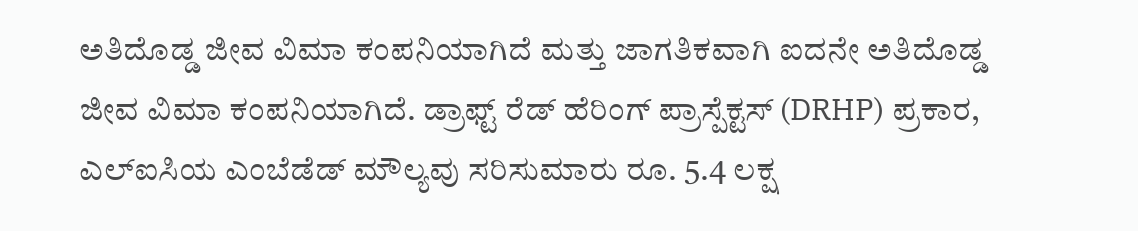ಅತಿದೊಡ್ಡ ಜೀವ ವಿಮಾ ಕಂಪನಿಯಾಗಿದೆ ಮತ್ತು ಜಾಗತಿಕವಾಗಿ ಐದನೇ ಅತಿದೊಡ್ಡ ಜೀವ ವಿಮಾ ಕಂಪನಿಯಾಗಿದೆ. ಡ್ರಾಫ್ಟ್ ರೆಡ್ ಹೆರಿಂಗ್ ಪ್ರಾಸ್ಪೆಕ್ಟಸ್ (DRHP) ಪ್ರಕಾರ, ಎಲ್ಐಸಿಯ ಎಂಬೆಡೆಡ್ ಮೌಲ್ಯವು ಸರಿಸುಮಾರು ರೂ. 5.4 ಲಕ್ಷ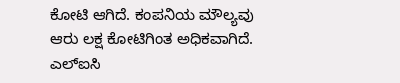ಕೋಟಿ ಆಗಿದೆ. ಕಂಪನಿಯ ಮೌಲ್ಯವು ಆರು ಲಕ್ಷ ಕೋಟಿಗಿಂತ ಅಧಿಕವಾಗಿದೆ. ಎಲ್ಐಸಿ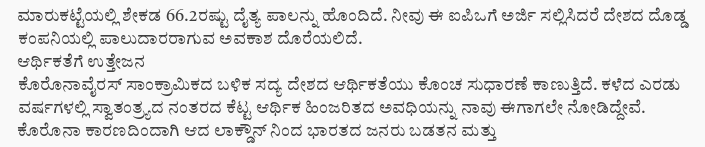ಮಾರುಕಟ್ಟೆಯಲ್ಲಿ ಶೇಕಡ 66.2ರಷ್ಟು ದೈತ್ಯ ಪಾಲನ್ನು ಹೊಂದಿದೆ. ನೀವು ಈ ಐಪಿಒಗೆ ಅರ್ಜಿ ಸಲ್ಲಿಸಿದರೆ ದೇಶದ ದೊಡ್ಡ ಕಂಪನಿಯಲ್ಲಿ ಪಾಲುದಾರರಾಗುವ ಅವಕಾಶ ದೊರೆಯಲಿದೆ.
ಆರ್ಥಿಕತೆಗೆ ಉತ್ತೇಜನ
ಕೊರೊನಾವೈರಸ್ ಸಾಂಕ್ರಾಮಿಕದ ಬಳಿಕ ಸದ್ಯ ದೇಶದ ಆರ್ಥಿಕತೆಯು ಕೊಂಚ ಸುಧಾರಣೆ ಕಾಣುತ್ತಿದೆ. ಕಳೆದ ಎರಡು ವರ್ಷಗಳಲ್ಲಿ ಸ್ವಾತಂತ್ರ್ಯದ ನಂತರದ ಕೆಟ್ಟ ಆರ್ಥಿಕ ಹಿಂಜರಿತದ ಅವಧಿಯನ್ನು ನಾವು ಈಗಾಗಲೇ ನೋಡಿದ್ದೇವೆ. ಕೊರೊನಾ ಕಾರಣದಿಂದಾಗಿ ಆದ ಲಾಕ್ಡೌನ್ ನಿಂದ ಭಾರತದ ಜನರು ಬಡತನ ಮತ್ತು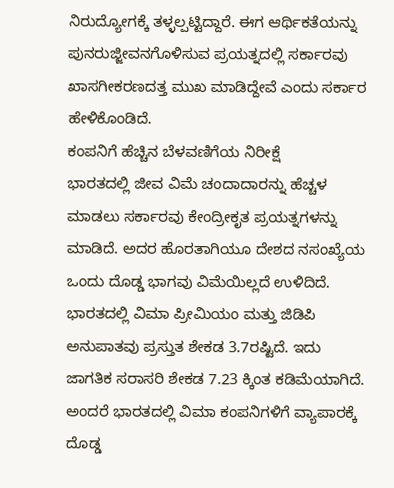ನಿರುದ್ಯೋಗಕ್ಕೆ ತಳ್ಳಲ್ಪಟ್ಟಿದ್ದಾರೆ. ಈಗ ಆರ್ಥಿಕತೆಯನ್ನು ಪುನರುಜ್ಜೀವನಗೊಳಿಸುವ ಪ್ರಯತ್ನದಲ್ಲಿ ಸರ್ಕಾರವು ಖಾಸಗೀಕರಣದತ್ತ ಮುಖ ಮಾಡಿದ್ದೇವೆ ಎಂದು ಸರ್ಕಾರ ಹೇಳಿಕೊಂಡಿದೆ.
ಕಂಪನಿಗೆ ಹೆಚ್ಚಿನ ಬೆಳವಣಿಗೆಯ ನಿರೀಕ್ಷೆ
ಭಾರತದಲ್ಲಿ ಜೀವ ವಿಮೆ ಚಂದಾದಾರನ್ನು ಹೆಚ್ಚಳ ಮಾಡಲು ಸರ್ಕಾರವು ಕೇಂದ್ರೀಕೃತ ಪ್ರಯತ್ನಗಳನ್ನು ಮಾಡಿದೆ. ಅದರ ಹೊರತಾಗಿಯೂ ದೇಶದ ನಸಂಖ್ಯೆಯ ಒಂದು ದೊಡ್ಡ ಭಾಗವು ವಿಮೆಯಿಲ್ಲದೆ ಉಳಿದಿದೆ. ಭಾರತದಲ್ಲಿ ವಿಮಾ ಪ್ರೀಮಿಯಂ ಮತ್ತು ಜಿಡಿಪಿ ಅನುಪಾತವು ಪ್ರಸ್ತುತ ಶೇಕಡ 3.7ರಷ್ಟಿದೆ. ಇದು ಜಾಗತಿಕ ಸರಾಸರಿ ಶೇಕಡ 7.23 ಕ್ಕಿಂತ ಕಡಿಮೆಯಾಗಿದೆ. ಅಂದರೆ ಭಾರತದಲ್ಲಿ ವಿಮಾ ಕಂಪನಿಗಳಿಗೆ ವ್ಯಾಪಾರಕ್ಕೆ ದೊಡ್ಡ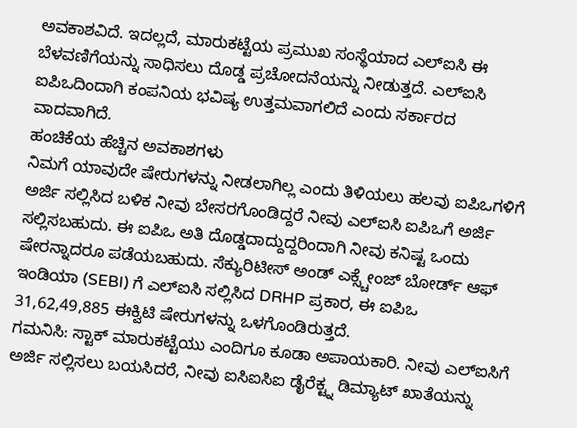ಅವಕಾಶವಿದೆ. ಇದಲ್ಲದೆ, ಮಾರುಕಟ್ಟೆಯ ಪ್ರಮುಖ ಸಂಸ್ಥೆಯಾದ ಎಲ್ಐಸಿ ಈ ಬೆಳವಣಿಗೆಯನ್ನು ಸಾಧಿಸಲು ದೊಡ್ಡ ಪ್ರಚೋದನೆಯನ್ನು ನೀಡುತ್ತದೆ. ಎಲ್ಐಸಿ ಐಪಿಒದಿಂದಾಗಿ ಕಂಪನಿಯ ಭವಿಷ್ಯ ಉತ್ತಮವಾಗಲಿದೆ ಎಂದು ಸರ್ಕಾರದ ವಾದವಾಗಿದೆ.
ಹಂಚಿಕೆಯ ಹೆಚ್ಚಿನ ಅವಕಾಶಗಳು
ನಿಮಗೆ ಯಾವುದೇ ಷೇರುಗಳನ್ನು ನೀಡಲಾಗಿಲ್ಲ ಎಂದು ತಿಳಿಯಲು ಹಲವು ಐಪಿಒಗಳಿಗೆ ಅರ್ಜಿ ಸಲ್ಲಿಸಿದ ಬಳಿಕ ನೀವು ಬೇಸರಗೊಂಡಿದ್ದರೆ ನೀವು ಎಲ್ಐಸಿ ಐಪಿಒಗೆ ಅರ್ಜಿ ಸಲ್ಲಿಸಬಹುದು. ಈ ಐಪಿಒ ಅತಿ ದೊಡ್ಡದಾದ್ದುದ್ದರಿಂದಾಗಿ ನೀವು ಕನಿಷ್ಟ ಒಂದು ಷೇರನ್ನಾದರೂ ಪಡೆಯಬಹುದು. ಸೆಕ್ಯುರಿಟೀಸ್ ಅಂಡ್ ಎಕ್ಸ್ಚೇಂಜ್ ಬೋರ್ಡ್ ಆಫ್ ಇಂಡಿಯಾ (SEBI) ಗೆ ಎಲ್ಐಸಿ ಸಲ್ಲಿಸಿದ DRHP ಪ್ರಕಾರ, ಈ ಐಪಿಒ 31,62,49,885 ಈಕ್ವಿಟಿ ಷೇರುಗಳನ್ನು ಒಳಗೊಂಡಿರುತ್ತದೆ.
ಗಮನಿಸಿ: ಸ್ಟಾಕ್ ಮಾರುಕಟ್ಟೆಯು ಎಂದಿಗೂ ಕೂಡಾ ಅಪಾಯಕಾರಿ. ನೀವು ಎಲ್ಐಸಿಗೆ ಅರ್ಜಿ ಸಲ್ಲಿಸಲು ಬಯಸಿದರೆ, ನೀವು ಐಸಿಐಸಿಐ ಡೈರೆಕ್ಟ್ನ ಡಿಮ್ಯಾಟ್ ಖಾತೆಯನ್ನು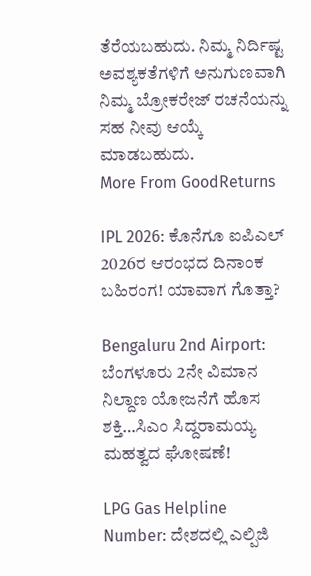ತೆರೆಯಬಹುದು. ನಿಮ್ಮ ನಿರ್ದಿಷ್ಟ ಅವಶ್ಯಕತೆಗಳಿಗೆ ಅನುಗುಣವಾಗಿ ನಿಮ್ಮ ಬ್ರೋಕರೇಜ್ ರಚನೆಯನ್ನು ಸಹ ನೀವು ಆಯ್ಕೆ ಮಾಡಬಹುದು.
More From GoodReturns

IPL 2026: ಕೊನೆಗೂ ಐಪಿಎಲ್ 2026ರ ಆರಂಭದ ದಿನಾಂಕ ಬಹಿರಂಗ! ಯಾವಾಗ ಗೊತ್ತಾ?

Bengaluru 2nd Airport: ಬೆಂಗಳೂರು 2ನೇ ವಿಮಾನ ನಿಲ್ದಾಣ ಯೋಜನೆಗೆ ಹೊಸ ಶಕ್ತಿ…ಸಿಎಂ ಸಿದ್ದರಾಮಯ್ಯ ಮಹತ್ವದ ಘೋಷಣೆ!

LPG Gas Helpline Number: ದೇಶದಲ್ಲಿ ಎಲ್ಪಿಜಿ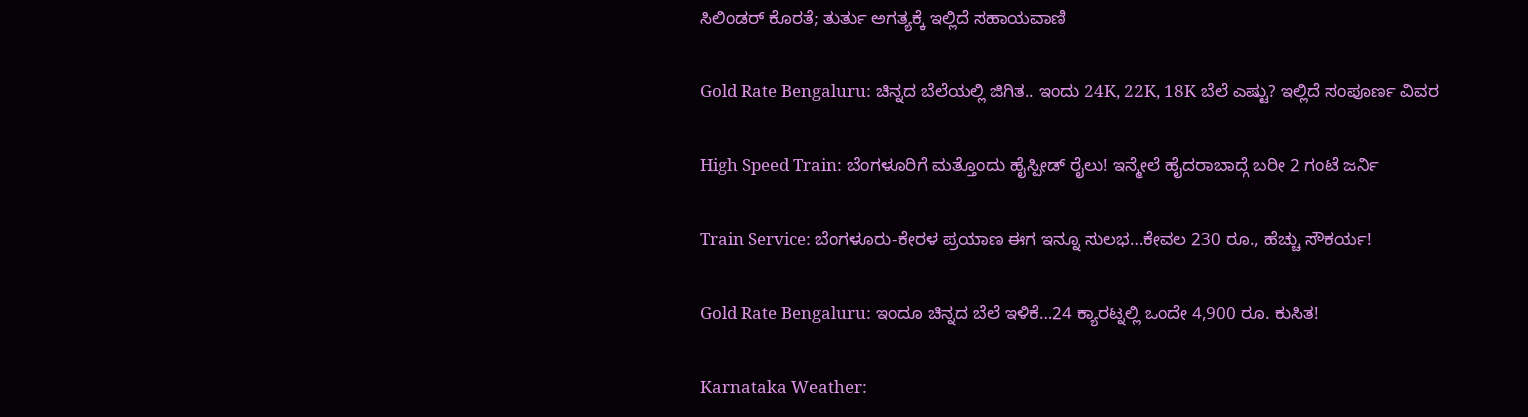ಸಿಲಿಂಡರ್ ಕೊರತೆ; ತುರ್ತು ಅಗತ್ಯಕ್ಕೆ ಇಲ್ಲಿದೆ ಸಹಾಯವಾಣಿ

Gold Rate Bengaluru: ಚಿನ್ನದ ಬೆಲೆಯಲ್ಲಿ ಜಿಗಿತ.. ಇಂದು 24K, 22K, 18K ಬೆಲೆ ಎಷ್ಟು? ಇಲ್ಲಿದೆ ಸಂಪೂರ್ಣ ವಿವರ

High Speed Train: ಬೆಂಗಳೂರಿಗೆ ಮತ್ತೊಂದು ಹೈಸ್ಪೀಡ್ ರೈಲು! ಇನ್ಮೇಲೆ ಹೈದರಾಬಾದ್ಗೆ ಬರೀ 2 ಗಂಟೆ ಜರ್ನಿ

Train Service: ಬೆಂಗಳೂರು-ಕೇರಳ ಪ್ರಯಾಣ ಈಗ ಇನ್ನೂ ಸುಲಭ…ಕೇವಲ 230 ರೂ., ಹೆಚ್ಚು ಸೌಕರ್ಯ!

Gold Rate Bengaluru: ಇಂದೂ ಚಿನ್ನದ ಬೆಲೆ ಇಳಿಕೆ…24 ಕ್ಯಾರಟ್ನಲ್ಲಿ ಒಂದೇ 4,900 ರೂ. ಕುಸಿತ!

Karnataka Weather: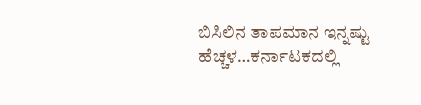ಬಿಸಿಲಿನ ತಾಪಮಾನ ಇನ್ನಷ್ಟು ಹೆಚ್ಚಳ…ಕರ್ನಾಟಕದಲ್ಲಿ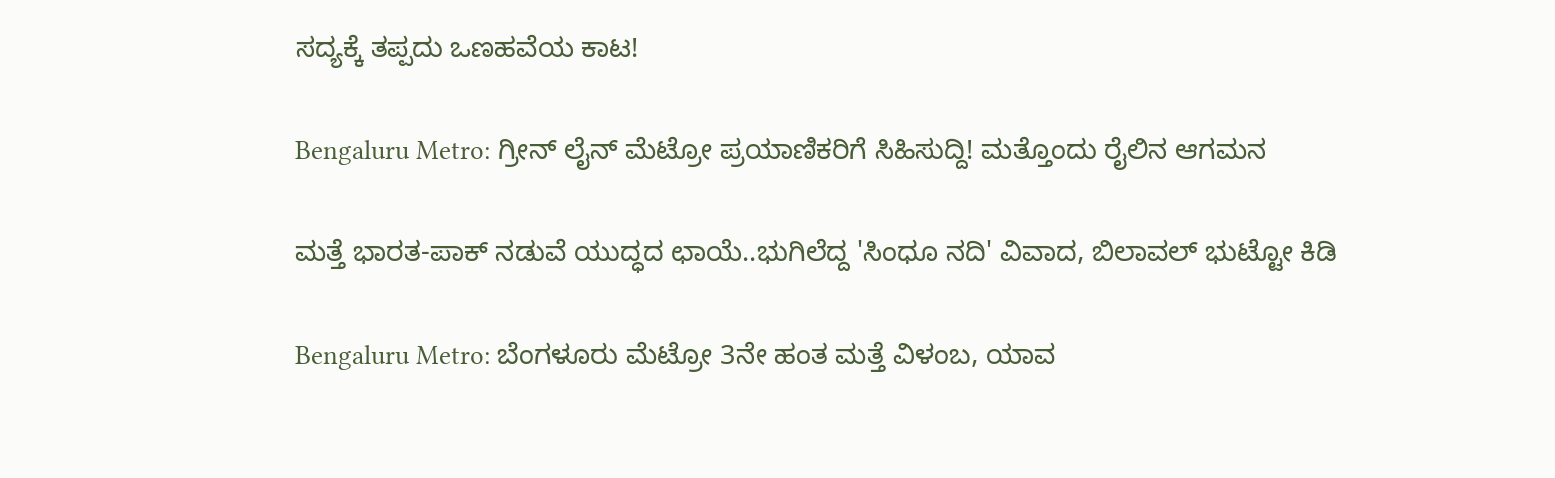ಸದ್ಯಕ್ಕೆ ತಪ್ಪದು ಒಣಹವೆಯ ಕಾಟ!

Bengaluru Metro: ಗ್ರೀನ್ ಲೈನ್ ಮೆಟ್ರೋ ಪ್ರಯಾಣಿಕರಿಗೆ ಸಿಹಿಸುದ್ದಿ! ಮತ್ತೊಂದು ರೈಲಿನ ಆಗಮನ

ಮತ್ತೆ ಭಾರತ-ಪಾಕ್ ನಡುವೆ ಯುದ್ಧದ ಛಾಯೆ..ಭುಗಿಲೆದ್ದ 'ಸಿಂಧೂ ನದಿ' ವಿವಾದ, ಬಿಲಾವಲ್ ಭುಟ್ಟೋ ಕಿಡಿ

Bengaluru Metro: ಬೆಂಗಳೂರು ಮೆಟ್ರೋ 3ನೇ ಹಂತ ಮತ್ತೆ ವಿಳಂಬ, ಯಾವ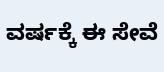ವರ್ಷಕ್ಕೆ ಈ ಸೇವೆ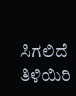ಸಿಗಲಿದೆ ತಿಳಿಯಿರಿ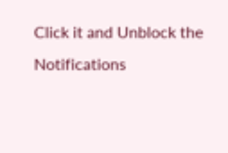Click it and Unblock the Notifications